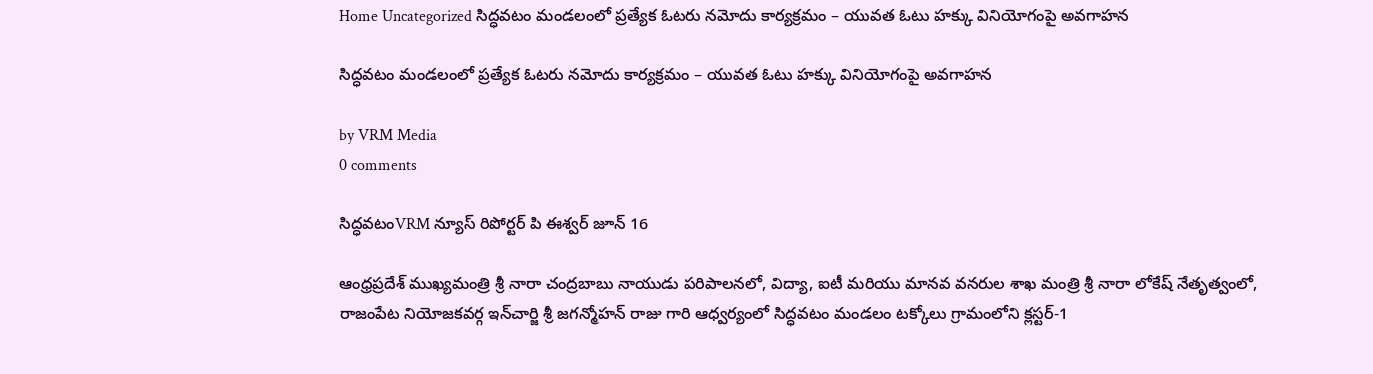Home Uncategorized సిద్ధవటం మండలంలో ప్రత్యేక ఓటరు నమోదు కార్యక్రమం – యువత ఓటు హక్కు వినియోగంపై అవగాహన

సిద్ధవటం మండలంలో ప్రత్యేక ఓటరు నమోదు కార్యక్రమం – యువత ఓటు హక్కు వినియోగంపై అవగాహన

by VRM Media
0 comments

సిద్ధవటంVRM న్యూస్ రిపోర్టర్ పి ఈశ్వర్ జూన్ 16

ఆంధ్రప్రదేశ్ ముఖ్యమంత్రి శ్రీ నారా చంద్రబాబు నాయుడు పరిపాలనలో, విద్యా, ఐటీ మరియు మానవ వనరుల శాఖ మంత్రి శ్రీ నారా లోకేష్ నేతృత్వంలో, రాజంపేట నియోజకవర్గ ఇన్‌చార్జి శ్రీ జగన్మోహన్ రాజు గారి ఆధ్వర్యంలో సిద్ధవటం మండలం టక్కోలు గ్రామంలోని క్లస్టర్-1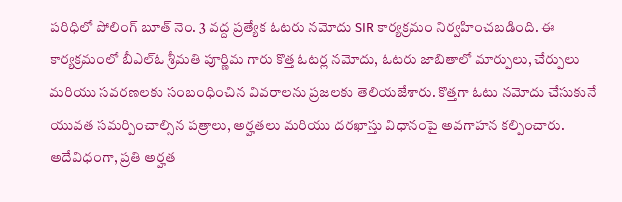పరిధిలో పోలింగ్ బూత్ నెం. 3 వద్ద ప్రత్యేక ఓటరు నమోదు SIR కార్యక్రమం నిర్వహించబడింది. ఈ కార్యక్రమంలో బీఎల్ఓ శ్రీమతి పూర్ణిమ గారు కొత్త ఓటర్ల నమోదు, ఓటరు జాబితాలో మార్పులు, చేర్పులు మరియు సవరణలకు సంబంధించిన వివరాలను ప్రజలకు తెలియజేశారు. కొత్తగా ఓటు నమోదు చేసుకునే యువత సమర్పించాల్సిన పత్రాలు, అర్హతలు మరియు దరఖాస్తు విధానంపై అవగాహన కల్పించారు. అదేవిధంగా, ప్రతి అర్హత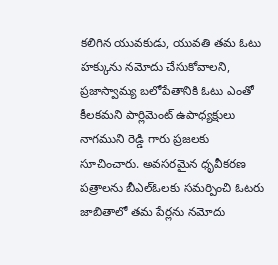కలిగిన యువకుడు, యువతి తమ ఓటు హక్కును నమోదు చేసుకోవాలని, ప్రజాస్వామ్య బలోపేతానికి ఓటు ఎంతో కీలకమని పార్లిమెంట్ ఉపాధ్యక్షులు నాగముని రెడ్డి గారు ప్రజలకు సూచించారు. అవసరమైన ధృవీకరణ పత్రాలను బీఎల్ఓలకు సమర్పించి ఓటరు జాబితాలో తమ పేర్లను నమోదు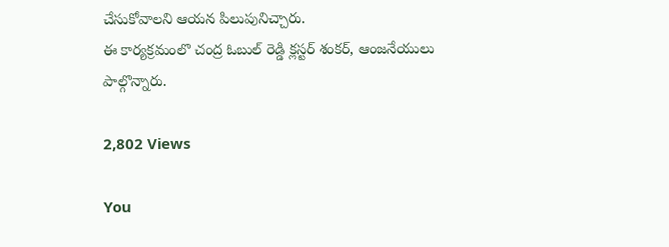చేసుకోవాలని ఆయన పిలుపునిచ్చారు.
ఈ కార్యక్రమంలొ చంద్ర ఓబుల్ రెడ్డి క్లస్టర్ శంకర్, ఆంజనేయులు పాల్గొన్నారు.

2,802 Views

You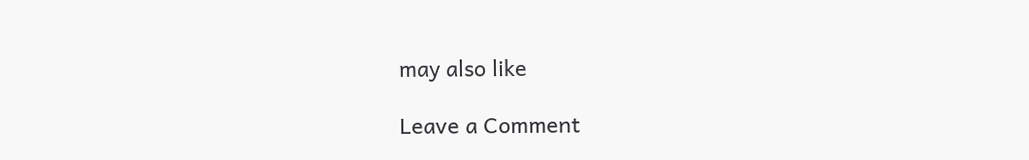may also like

Leave a Comment